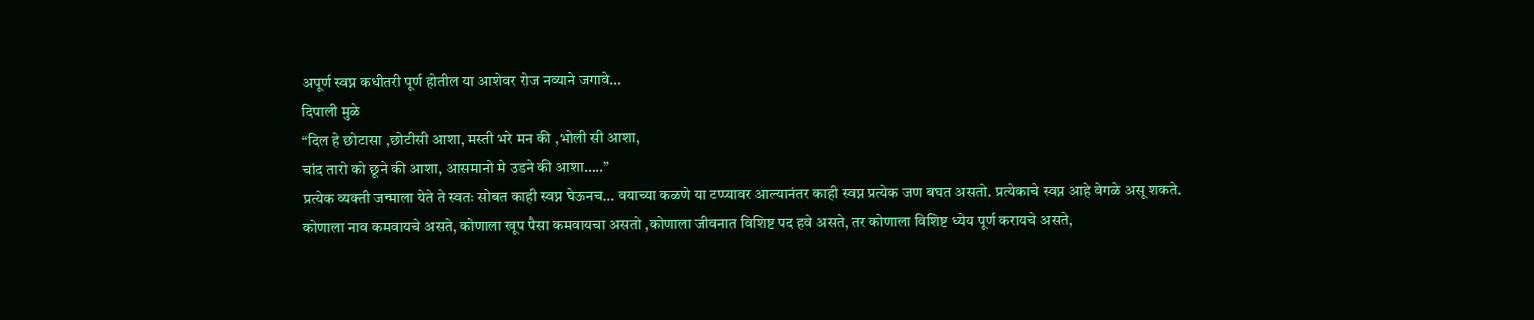अपूर्ण स्वप्न कधीतरी पूर्ण होतील या आशेवर रोज नव्याने जगावे…
दिपाली मुळे
“दिल हे छोटासा ,छोटीसी आशा, मस्ती भरे मन की ,भोली सी आशा,
चांद तारो को छूने की आशा, आसमानो मे उडने की आशा…..”
प्रत्येक व्यक्ती जन्माला येते ते स्वतः सोबत काही स्वप्न घेऊनच… वयाच्या कळणे या टप्प्यावर आल्यानंतर काही स्वप्न प्रत्येक जण बघत असतो. प्रत्येकाचे स्वप्न आहे वेगळे असू शकते.
कोणाला नाव कमवायचे असते, कोणाला खूप पैसा कमवायचा असतो ,कोणाला जीवनात विशिष्ट पद हवे असते, तर कोणाला विशिष्ट ध्येय पूर्ण करायचे असते,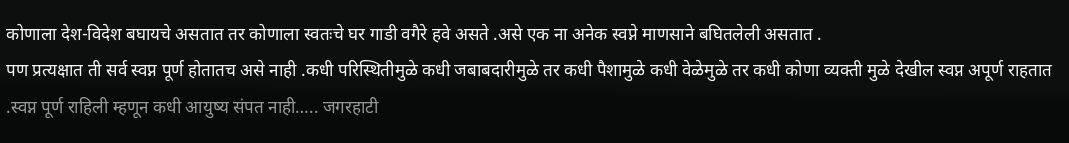कोणाला देश-विदेश बघायचे असतात तर कोणाला स्वतःचे घर गाडी वगैरे हवे असते .असे एक ना अनेक स्वप्ने माणसाने बघितलेली असतात .
पण प्रत्यक्षात ती सर्व स्वप्न पूर्ण होतातच असे नाही .कधी परिस्थितीमुळे कधी जबाबदारीमुळे तर कधी पैशामुळे कधी वेळेमुळे तर कधी कोणा व्यक्ती मुळे देखील स्वप्न अपूर्ण राहतात .स्वप्न पूर्ण राहिली म्हणून कधी आयुष्य संपत नाही….. जगरहाटी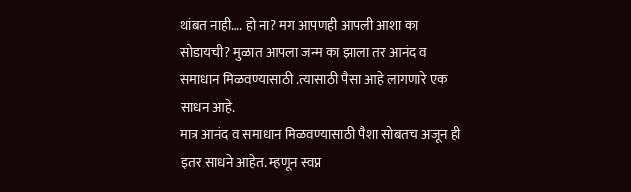थांबत नाही…. हो ना? मग आपणही आपली आशा का सोडायची? मुळात आपला जन्म का झाला तर आनंद व समाधान मिळवण्यासाठी .त्यासाठी पैसा आहे लागणारे एक साधन आहे.
मात्र आनंद व समाधान मिळवण्यासाठी पैशा सोबतच अजून ही इतर साधने आहेत. म्हणून स्वप्न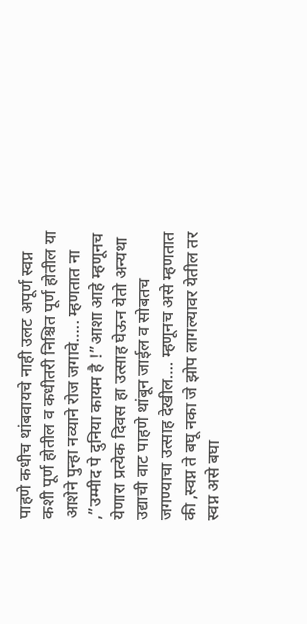पाहणे कधीच थांबवायचे नाही उलट अपूर्ण स्वप्न कशी पूर्ण होतील व कधीतरी निश्चित पूर्ण होतील या आशेने पुन्हा नव्याने रोज जगावे….. म्हणतात ना ,”उम्मीद पे दुनिया कायम है !”आशा आहे म्हणूनच येणारा प्रत्येक दिवस हा उत्साह घेऊन येतो अन्यथा उद्याची वाट पाहणे थांबून जाईल व सोबतच जगण्याचा उत्साह देखील…. म्हणूनच असे म्हणतात की ,स्वप्न ते बघू नका जे झोप लागल्यावर येतील तर स्वप्न असे बघा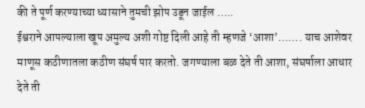की ते पूर्ण करण्याच्या ध्यासाने तुमची झोप उडून जाईल …..
ईश्वराने आपल्याला खूप अमुल्य अशी गोष्ट दिली आहे ती म्हणजे ‘आशा’……. याच आशेवर माणूस कठीणातला कठीण संघर्ष पार करतो. जगण्याला बळ देते ती आशा, संघर्षाला आधार देते ती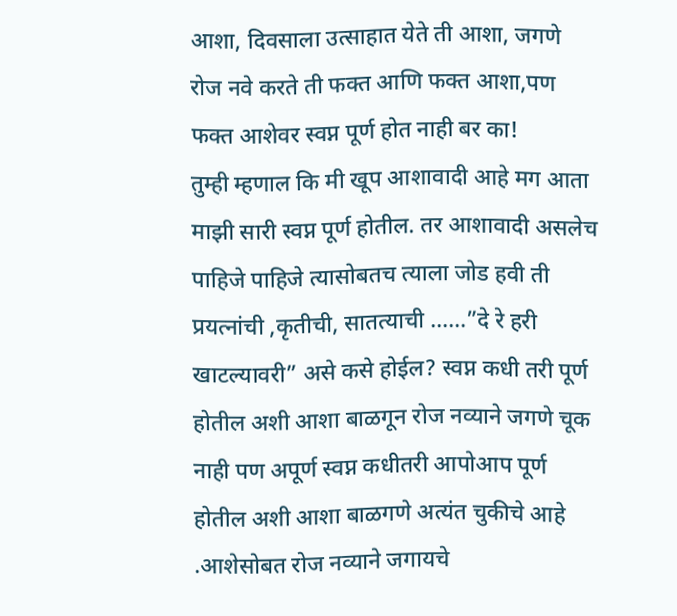आशा, दिवसाला उत्साहात येते ती आशा, जगणे रोज नवे करते ती फक्त आणि फक्त आशा,पण फक्त आशेवर स्वप्न पूर्ण होत नाही बर का!
तुम्ही म्हणाल कि मी खूप आशावादी आहे मग आता माझी सारी स्वप्न पूर्ण होतील. तर आशावादी असलेच पाहिजे पाहिजे त्यासोबतच त्याला जोड हवी ती प्रयत्नांची ,कृतीची, सातत्याची ……”दे रे हरी खाटल्यावरी” असे कसे होईल? स्वप्न कधी तरी पूर्ण होतील अशी आशा बाळगून रोज नव्याने जगणे चूक नाही पण अपूर्ण स्वप्न कधीतरी आपोआप पूर्ण होतील अशी आशा बाळगणे अत्यंत चुकीचे आहे .आशेसोबत रोज नव्याने जगायचे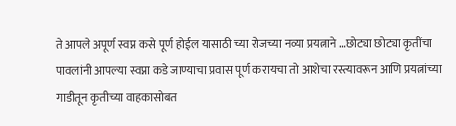ते आपले अपूर्ण स्वप्न कसे पूर्ण होईल यासाठी च्या रोजच्या नव्या प्रयत्नाने …छोट्या छोट्या कृतींचा पावलांनी आपल्या स्वप्ना कडे जाण्याचा प्रवास पूर्ण करायचा तो आशेचा रस्त्यावरून आणि प्रयत्नांच्या गाडीतून कृतीच्या वाहकासोबत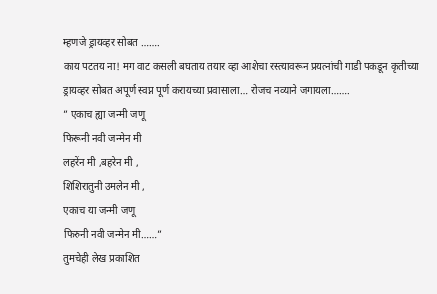म्हणजे ड्रायव्हर सोबत …….
काय पटतय ना! मग वाट कसली बघताय तयार व्हा आशेचा रस्त्यावरून प्रयत्नांची गाडी पकडून कृतीच्या ड्रायव्हर सोबत अपूर्ण स्वप्न पूर्ण करायच्या प्रवासाला… रोजच नव्याने जगायला…….
” एकाच ह्या जन्मी जणू
फिरूनी नवी जन्मेन मी
लहरेंन मी ,बहरेन मी ,
शिशिरातुनी उमलेन मी ,
एकाच या जन्मी जणू
फिरुनी नवी जन्मेन मी……”
तुमचेही लेख प्रकाशित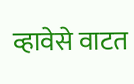व्हावेसे वाटत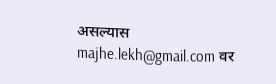असल्यास majhe.lekh@gmail.com वर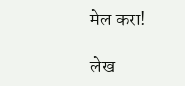मेल करा!

लेख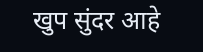खुप सुंदर आहे